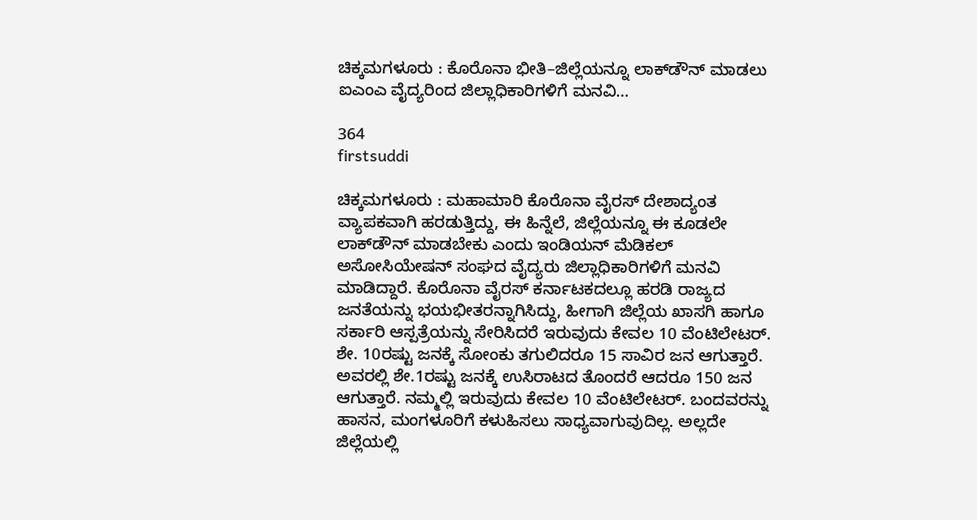ಚಿಕ್ಕಮಗಳೂರು : ಕೊರೊನಾ ಭೀತಿ–ಜಿಲ್ಲೆಯನ್ನೂ ಲಾಕ್‍ಡೌನ್ ಮಾಡಲು ಐಎಂಎ ವೈದ್ಯರಿಂದ ಜಿಲ್ಲಾಧಿಕಾರಿಗಳಿಗೆ ಮನವಿ…

364
firstsuddi

ಚಿಕ್ಕಮಗಳೂರು : ಮಹಾಮಾರಿ ಕೊರೊನಾ ವೈರಸ್ ದೇಶಾದ್ಯಂತ ವ್ಯಾಪಕವಾಗಿ ಹರಡುತ್ತಿದ್ದು, ಈ ಹಿನ್ನೆಲೆ, ಜಿಲ್ಲೆಯನ್ನೂ ಈ ಕೂಡಲೇ  ಲಾಕ್‍ಡೌನ್ ಮಾಡಬೇಕು ಎಂದು ಇಂಡಿಯನ್ ಮೆಡಿಕಲ್ ಅಸೋಸಿಯೇಷನ್ ಸಂಘದ ವೈದ್ಯರು ಜಿಲ್ಲಾಧಿಕಾರಿಗಳಿಗೆ ಮನವಿ ಮಾಡಿದ್ದಾರೆ. ಕೊರೊನಾ ವೈರಸ್ ಕರ್ನಾಟಕದಲ್ಲೂ ಹರಡಿ ರಾಜ್ಯದ ಜನತೆಯನ್ನು ಭಯಭೀತರನ್ನಾಗಿಸಿದ್ದು, ಹೀಗಾಗಿ ಜಿಲ್ಲೆಯ ಖಾಸಗಿ ಹಾಗೂ ಸರ್ಕಾರಿ ಆಸ್ಪತ್ರೆಯನ್ನು ಸೇರಿಸಿದರೆ ಇರುವುದು ಕೇವಲ 10 ವೆಂಟಿಲೇಟರ್. ಶೇ. 10ರಷ್ಟು ಜನಕ್ಕೆ ಸೋಂಕು ತಗುಲಿದರೂ 15 ಸಾವಿರ ಜನ ಆಗುತ್ತಾರೆ. ಅವರಲ್ಲಿ ಶೇ.1ರಷ್ಟು ಜನಕ್ಕೆ ಉಸಿರಾಟದ ತೊಂದರೆ ಆದರೂ 150 ಜನ ಆಗುತ್ತಾರೆ. ನಮ್ಮಲ್ಲಿ ಇರುವುದು ಕೇವಲ 10 ವೆಂಟಿಲೇಟರ್. ಬಂದವರನ್ನು ಹಾಸನ, ಮಂಗಳೂರಿಗೆ ಕಳುಹಿಸಲು ಸಾಧ್ಯವಾಗುವುದಿಲ್ಲ. ಅಲ್ಲದೇ ಜಿಲ್ಲೆಯಲ್ಲಿ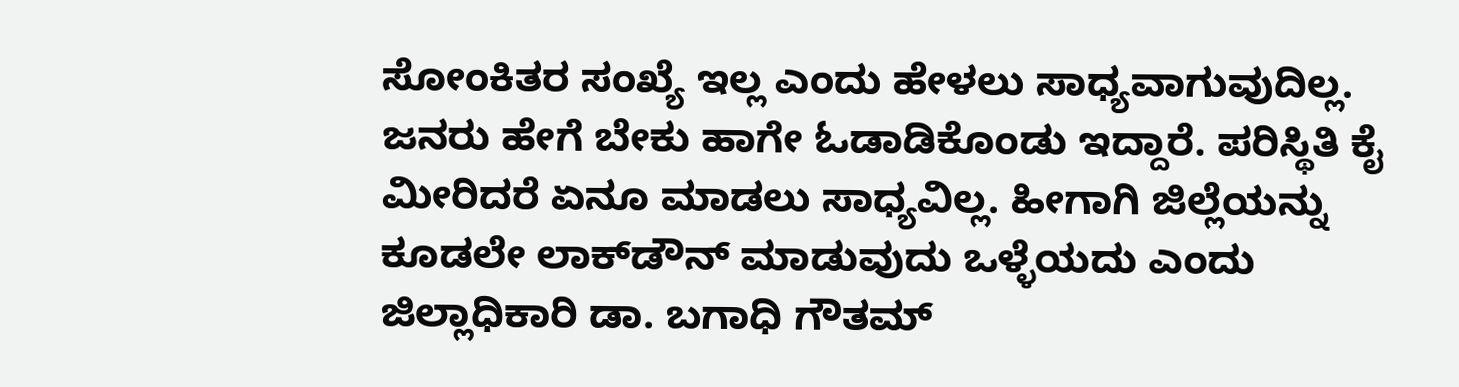ಸೋಂಕಿತರ ಸಂಖ್ಯೆ ಇಲ್ಲ ಎಂದು ಹೇಳಲು ಸಾಧ್ಯವಾಗುವುದಿಲ್ಲ. ಜನರು ಹೇಗೆ ಬೇಕು ಹಾಗೇ ಓಡಾಡಿಕೊಂಡು ಇದ್ದಾರೆ. ಪರಿಸ್ಥಿತಿ ಕೈ ಮೀರಿದರೆ ಏನೂ ಮಾಡಲು ಸಾಧ್ಯವಿಲ್ಲ. ಹೀಗಾಗಿ ಜಿಲ್ಲೆಯನ್ನು ಕೂಡಲೇ ಲಾಕ್‍ಡೌನ್ ಮಾಡುವುದು ಒಳ್ಳೆಯದು ಎಂದು ಜಿಲ್ಲಾಧಿಕಾರಿ ಡಾ. ಬಗಾಧಿ ಗೌತಮ್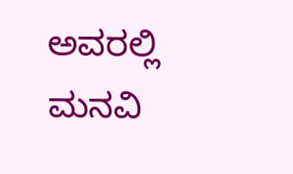ಅವರಲ್ಲಿ ಮನವಿ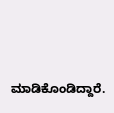ಮಾಡಿಕೊಂಡಿದ್ದಾರೆ.